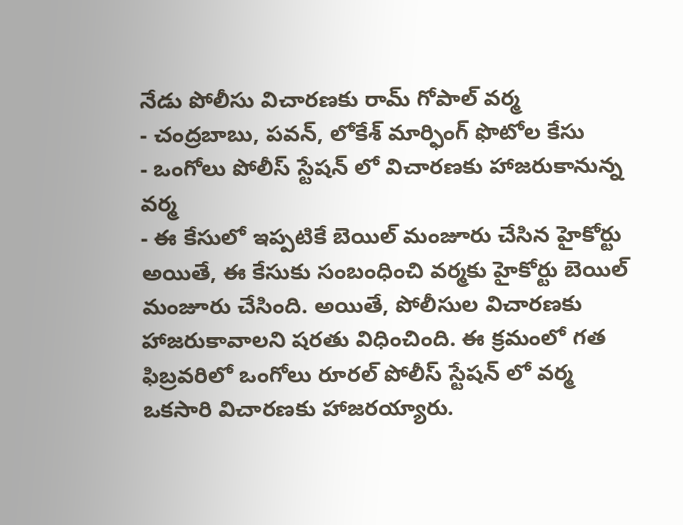నేడు పోలీసు విచారణకు రామ్ గోపాల్ వర్మ
- చంద్రబాబు, పవన్, లోకేశ్ మార్ఫింగ్ ఫొటోల కేసు
- ఒంగోలు పోలీస్ స్టేషన్ లో విచారణకు హాజరుకానున్న వర్మ
- ఈ కేసులో ఇప్పటికే బెయిల్ మంజూరు చేసిన హైకోర్టు
అయితే, ఈ కేసుకు సంబంధించి వర్మకు హైకోర్టు బెయిల్ మంజూరు చేసింది. అయితే, పోలీసుల విచారణకు హాజరుకావాలని షరతు విధించింది. ఈ క్రమంలో గత ఫిబ్రవరిలో ఒంగోలు రూరల్ పోలీస్ స్టేషన్ లో వర్మ ఒకసారి విచారణకు హాజరయ్యారు.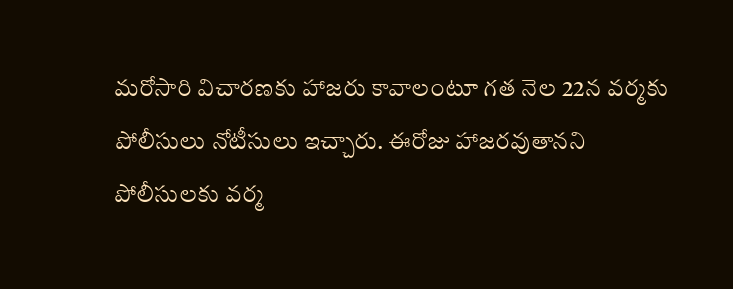మరోసారి విచారణకు హాజరు కావాలంటూ గత నెల 22న వర్మకు పోలీసులు నోటీసులు ఇచ్చారు. ఈరోజు హాజరవుతానని పోలీసులకు వర్మ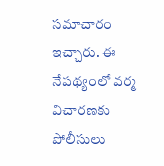సమాచారం ఇచ్చారు. ఈ నేపథ్యంలో వర్మ విచారణకు పోలీసులు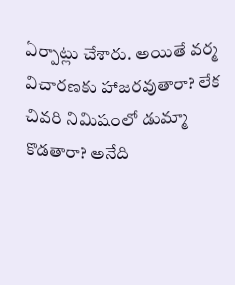ఏర్పాట్లు చేశారు. అయితే వర్మ విచారణకు హాజరవుతారా? లేక చివరి నిమిషంలో డుమ్మా కొడతారా? అనేది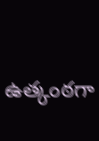ఉత్కంఠగా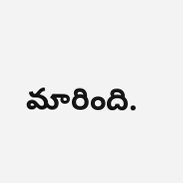మారింది.